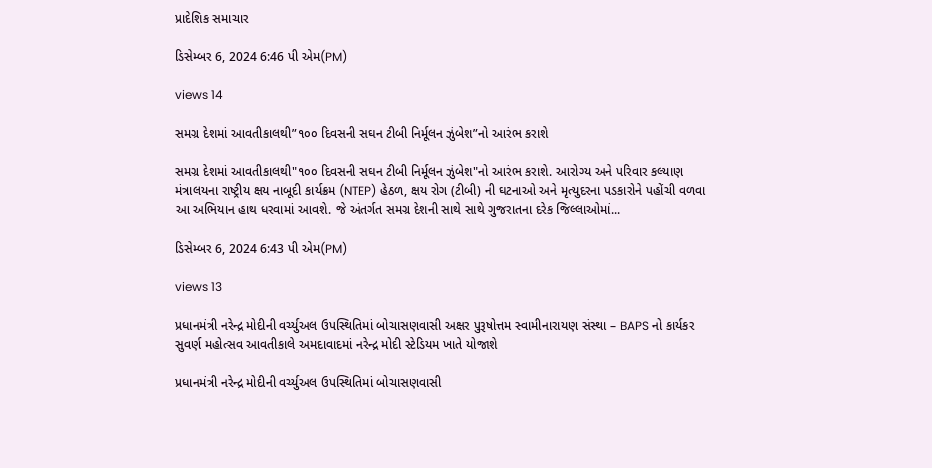પ્રાદેશિક સમાચાર

ડિસેમ્બર 6, 2024 6:46 પી એમ(PM)

views 14

સમગ્ર દેશમાં આવતીકાલથી”૧૦૦ દિવસની સઘન ટીબી નિર્મૂલન ઝુંબેશ”નો આરંભ કરાશે

સમગ્ર દેશમાં આવતીકાલથી"૧૦૦ દિવસની સઘન ટીબી નિર્મૂલન ઝુંબેશ"નો આરંભ કરાશે. આરોગ્ય અને પરિવાર કલ્યાણ મંત્રાલયના રાષ્ટ્રીય ક્ષય નાબૂદી કાર્યક્રમ (NTEP) હેઠળ, ક્ષય રોગ (ટીબી) ની ઘટનાઓ અને મૃત્યુદરના પડકારોને પહોંચી વળવા આ અભિયાન હાથ ધરવામાં આવશે. જે અંતર્ગત સમગ્ર દેશની સાથે સાથે ગુજરાતના દરેક જિલ્લાઓમાં...

ડિસેમ્બર 6, 2024 6:43 પી એમ(PM)

views 13

પ્રધાનમંત્રી નરેન્દ્ર મોદીની વર્ચ્યુઅલ ઉપસ્થિતિમાં બોચાસણવાસી અક્ષર પુરૂષોત્તમ સ્વામીનારાયણ સંસ્થા – BAPS નો કાર્યકર સુવર્ણ મહોત્સવ આવતીકાલે અમદાવાદમાં નરેન્દ્ર મોદી સ્ટેડિયમ ખાતે યોજાશે

પ્રધાનમંત્રી નરેન્દ્ર મોદીની વર્ચ્યુઅલ ઉપસ્થિતિમાં બોચાસણવાસી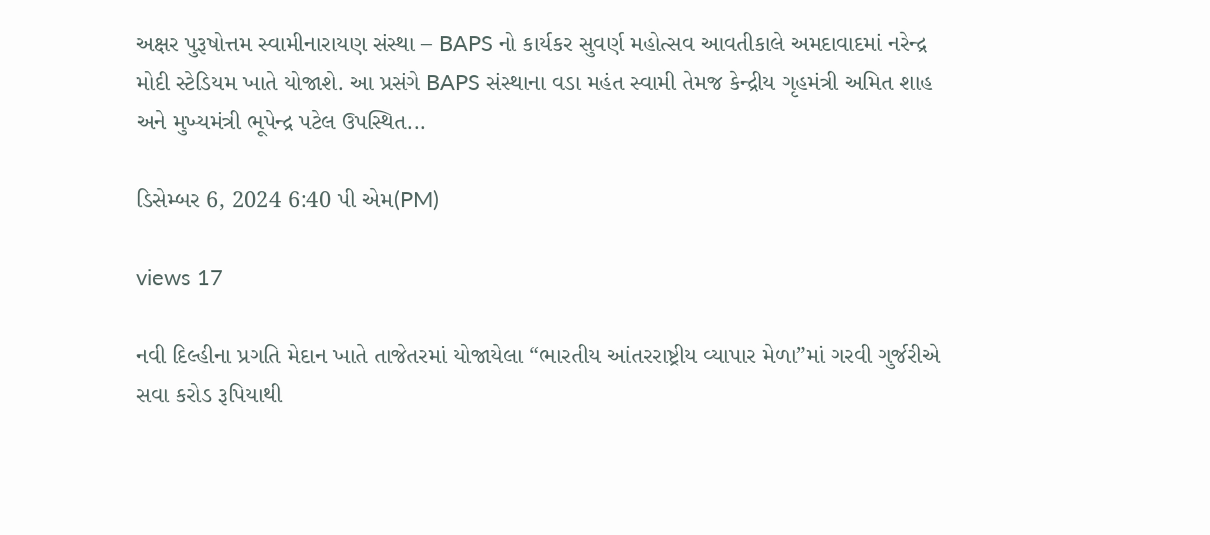અક્ષર પુરૂષોત્તમ સ્વામીનારાયણ સંસ્થા – BAPS નો કાર્યકર સુવર્ણ મહોત્સવ આવતીકાલે અમદાવાદમાં નરેન્દ્ર મોદી સ્ટેડિયમ ખાતે યોજાશે. આ પ્રસંગે BAPS સંસ્થાના વડા મહંત સ્વામી તેમજ કેન્દ્રીય ગૃહમંત્રી અમિત શાહ અને મુખ્યમંત્રી ભૂપેન્દ્ર પટેલ ઉપસ્થિત...

ડિસેમ્બર 6, 2024 6:40 પી એમ(PM)

views 17

નવી દિલ્હીના પ્રગતિ મેદાન ખાતે તાજેતરમાં યોજાયેલા “ભારતીય આંતરરાષ્ટ્રીય વ્યાપાર મેળા”માં ગરવી ગુર્જરીએ સવા કરોડ રૂપિયાથી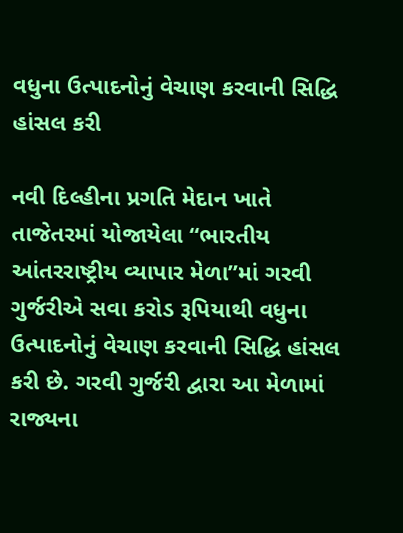વધુના ઉત્પાદનોનું વેચાણ કરવાની સિદ્ધિ હાંસલ કરી

નવી દિલ્હીના પ્રગતિ મેદાન ખાતે તાજેતરમાં યોજાયેલા “ભારતીય આંતરરાષ્ટ્રીય વ્યાપાર મેળા”માં ગરવી ગુર્જરીએ સવા કરોડ રૂપિયાથી વધુના ઉત્પાદનોનું વેચાણ કરવાની સિદ્ધિ હાંસલ કરી છે. ગરવી ગુર્જરી દ્વારા આ મેળામાં રાજ્યના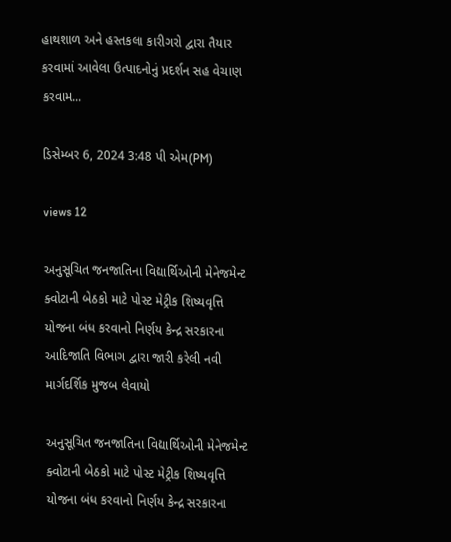હાથશાળ અને હસ્તકલા કારીગરો દ્વારા તૈયાર કરવામાં આવેલા ઉત્પાદનોનું પ્રદર્શન સહ વેચાણ કરવામ...

ડિસેમ્બર 6, 2024 3:48 પી એમ(PM)

views 12

અનુસૂચિત જનજાતિના વિદ્યાર્થિઓની મેનેજમેન્ટ ક્વોટાની બેઠકો માટે પોસ્ટ મેટ્રીક શિષ્યવૃત્તિ યોજના બંધ કરવાનો નિર્ણય કેન્દ્ર સરકારના આદિજાતિ વિભાગ દ્વારા જારી કરેલી નવી માર્ગદર્શિક મુજબ લેવાયો

અનુસૂચિત જનજાતિના વિદ્યાર્થિઓની મેનેજમેન્ટ ક્વોટાની બેઠકો માટે પોસ્ટ મેટ્રીક શિષ્યવૃત્તિ યોજના બંધ કરવાનો નિર્ણય કેન્દ્ર સરકારના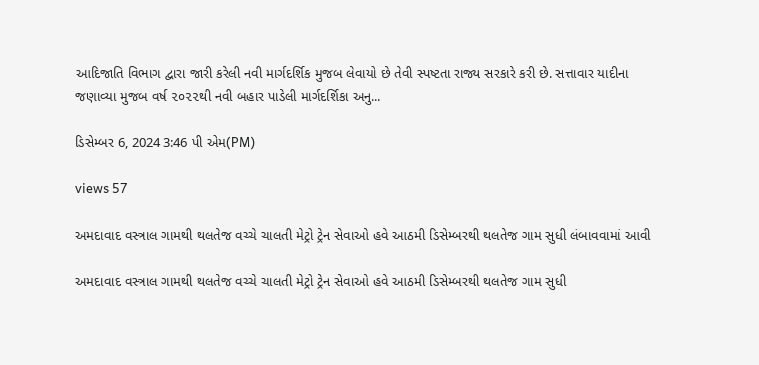આદિજાતિ વિભાગ દ્વારા જારી કરેલી નવી માર્ગદર્શિક મુજબ લેવાયો છે તેવી સ્પષ્ટતા રાજ્ય સરકારે કરી છે. સત્તાવાર યાદીના જણાવ્યા મુજબ વર્ષ ૨૦૨૨થી નવી બહાર પાડેલી માર્ગદર્શિકા અનુ...

ડિસેમ્બર 6, 2024 3:46 પી એમ(PM)

views 57

અમદાવાદ વસ્ત્રાલ ગામથી થલતેજ વચ્ચે ચાલતી મેટ્રો ટ્રેન સેવાઓ હવે આઠમી ડિસેમ્બરથી થલતેજ ગામ સુધી લંબાવવામાં આવી

અમદાવાદ વસ્ત્રાલ ગામથી થલતેજ વચ્ચે ચાલતી મેટ્રો ટ્રેન સેવાઓ હવે આઠમી ડિસેમ્બરથી થલતેજ ગામ સુધી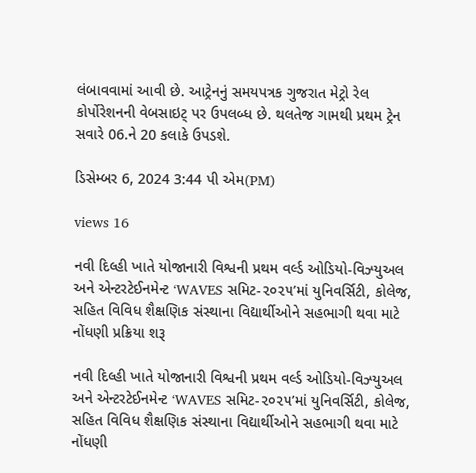લંબાવવામાં આવી છે. આટ્રેનનું સમયપત્રક ગુજરાત મેટ્રો રેલ કોર્પોરેશનની વેબસાઇટ્ પર ઉપલબ્ધ છે. થલતેજ ગામથી પ્રથમ ટ્રેન સવારે 06.ને 20 કલાકે ઉપડશે.

ડિસેમ્બર 6, 2024 3:44 પી એમ(PM)

views 16

નવી દિલ્હી ખાતે યોજાનારી વિશ્વની પ્રથમ વર્લ્ડ ઓડિયો-વિઝ્યુઅલ અને એન્ટરટેઈનમેન્ટ ‘WAVES સમિટ-૨૦૨૫’માં યુનિવર્સિટી, કોલેજ, સહિત વિવિધ શૈક્ષણિક સંસ્થાના વિદ્યાર્થીઓને સહભાગી થવા માટે નોંધણી પ્રક્રિયા શરૂ

નવી દિલ્હી ખાતે યોજાનારી વિશ્વની પ્રથમ વર્લ્ડ ઓડિયો-વિઝ્યુઅલ અને એન્ટરટેઈનમેન્ટ ‘WAVES સમિટ-૨૦૨૫’માં યુનિવર્સિટી, કોલેજ, સહિત વિવિધ શૈક્ષણિક સંસ્થાના વિદ્યાર્થીઓને સહભાગી થવા માટે નોંધણી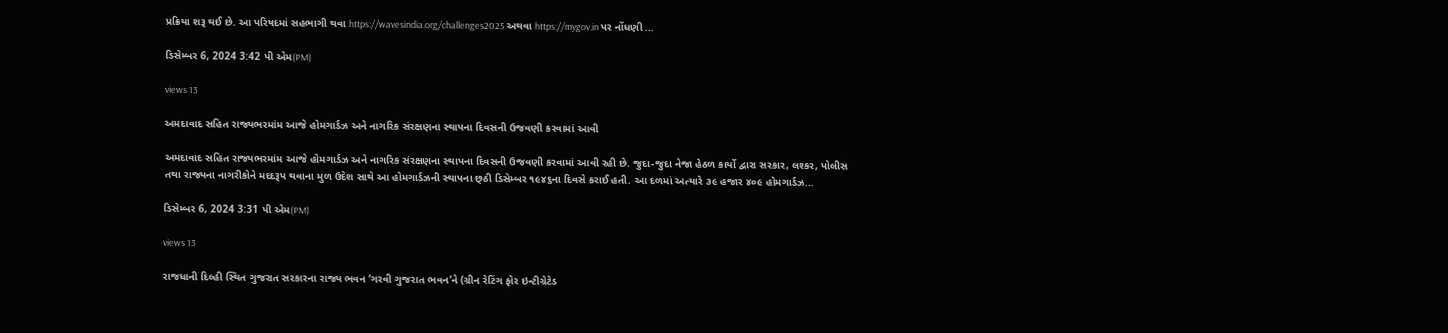પ્રક્રિયા શરૂ થઈ છે. આ પરિષદમાં સહભાગી થવા https://wavesindia.org/challenges2025 અથવા https://mygov.in પર નોંધણી ...

ડિસેમ્બર 6, 2024 3:42 પી એમ(PM)

views 13

અમદાવાદ સહિત રાજ્યભરમાંમ આજે હોમગાર્ડઝ અને નાગરિક સંરક્ષણના સ્થાપના દિવસની ઉજવણી કરવામાં આવી

અમદાવાદ સહિત રાજ્યભરમાંમ આજે હોમગાર્ડઝ અને નાગરિક સંરક્ષણના સ્થાપના દિવસની ઉજવણી કરવામાં આવી રહી છે. જુદા-જુદા નેજા હેઠળ કાર્યો દ્વારા સરકાર, લશ્કર, પોલીસ તથા રાજ્યના નાગરીકોને મદદરૂપ થવાના મુળ ઉદેશ સાથે આ હોમગાર્ડઝની સ્થાપના છ્ઠી ડિસેમ્બર ૧૯૪૬ના દિવસે કરાઈ હતી. આ દળમાં અત્યારે ૩૯ હજાર ૪૦૯ હોમગાર્ડઝ...

ડિસેમ્બર 6, 2024 3:31 પી એમ(PM)

views 13

રાજધાની દિલ્હી સ્થિત ગુજરાત સરકારના રાજ્ય ભવન ‘ગરવી ગુજરાત ભવન’ને (ગ્રીન રેટિંગ ફોર ઇન્ટીગ્રેટેડ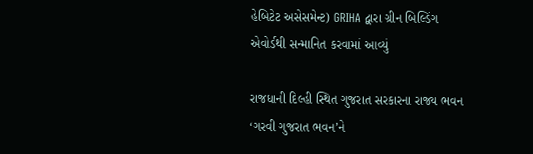હેબિટેટ અસેસમેન્ટ) GRIHA દ્વારા ગ્રીન બિલ્ડિંગ એવોર્ડથી સન્માનિત કરવામાં આવ્યું

રાજધાની દિલ્હી સ્થિત ગુજરાત સરકારના રાજ્ય ભવન ‘ગરવી ગુજરાત ભવન’ને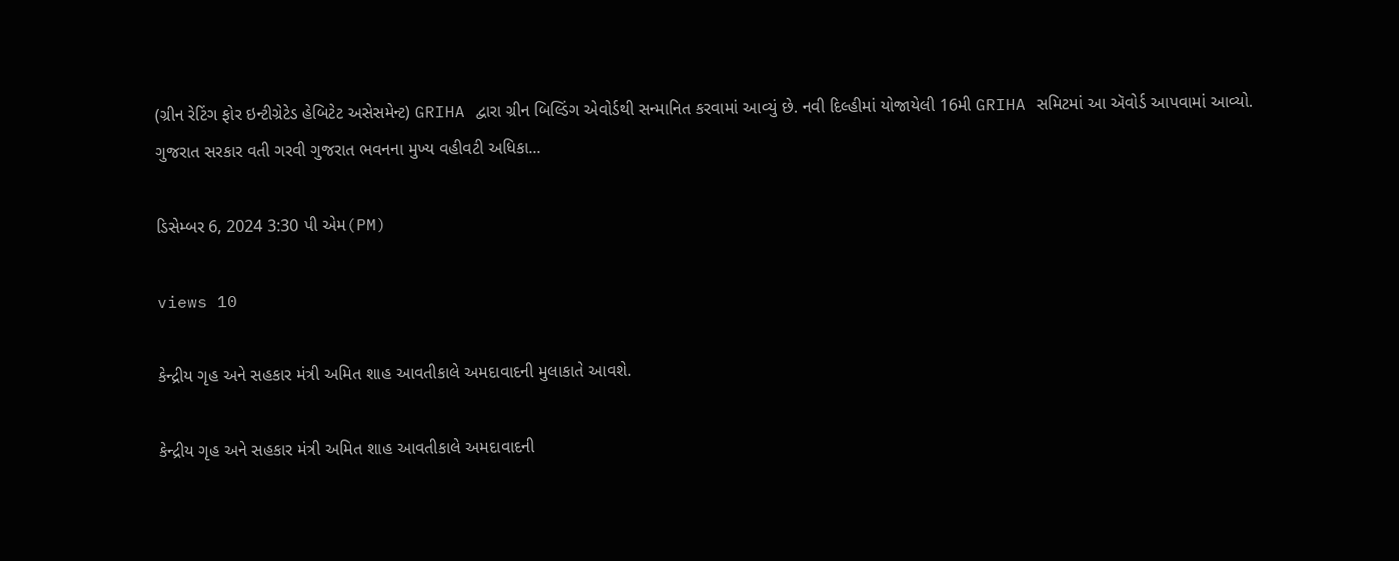(ગ્રીન રેટિંગ ફોર ઇન્ટીગ્રેટેડ હેબિટેટ અસેસમેન્ટ) GRIHA દ્વારા ગ્રીન બિલ્ડિંગ એવોર્ડથી સન્માનિત કરવામાં આવ્યું છે. નવી દિલ્હીમાં યોજાયેલી 16મી GRIHA સમિટમાં આ ઍવોર્ડ આપવામાં આવ્યો. ગુજરાત સરકાર વતી ગરવી ગુજરાત ભવનના મુખ્ય વહીવટી અધિકા...

ડિસેમ્બર 6, 2024 3:30 પી એમ(PM)

views 10

કેન્દ્રીય ગૃહ અને સહકાર મંત્રી અમિત શાહ આવતીકાલે અમદાવાદની મુલાકાતે આવશે.

કેન્દ્રીય ગૃહ અને સહકાર મંત્રી અમિત શાહ આવતીકાલે અમદાવાદની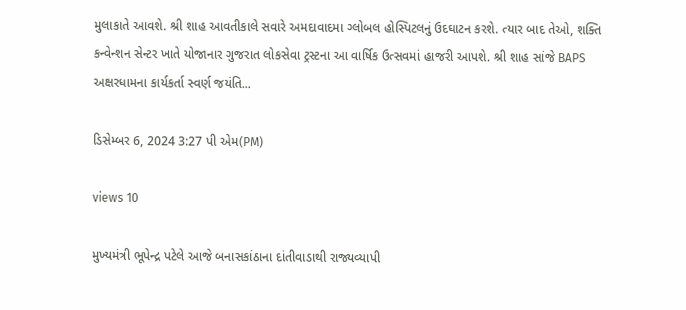મુલાકાતે આવશે. શ્રી શાહ આવતીકાલે સવારે અમદાવાદમા ગ્લોબલ હોસ્પિટલનું ઉદઘાટન કરશે. ત્યાર બાદ તેઓ, શક્તિ કન્વેન્શન સેન્ટર ખાતે યોજાનાર ગુજરાત લોકસેવા ટ્રસ્ટના આ વાર્ષિક ઉત્સવમાં હાજરી આપશે. શ્રી શાહ સાંજે BAPS અક્ષરધામના કાર્યકર્તા સ્વર્ણ જયંતિ...

ડિસેમ્બર 6, 2024 3:27 પી એમ(PM)

views 10

મુખ્યમંત્રી ભૂપેન્દ્ર પટેલે આજે બનાસકાંઠાના દાંતીવાડાથી રાજ્યવ્યાપી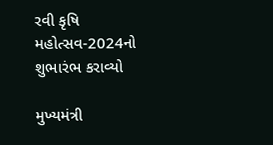રવી કૃષિ મહોત્સવ-2024નો શુભારંભ કરાવ્યો

મુખ્યમંત્રી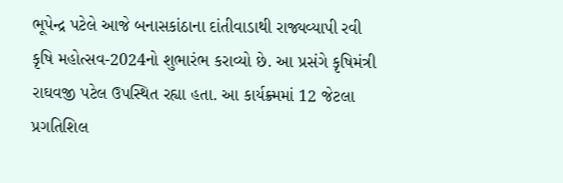ભૂપેન્દ્ર પટેલે આજે બનાસકાંઠાના દાંતીવાડાથી રાજ્યવ્યાપી રવી કૃષિ મહોત્સવ-2024નો શુભારંભ કરાવ્યો છે. આ પ્રસંગે કૃષિમંત્રી રાઘવજી પટેલ ઉપસ્થિત રહ્યા હતા. આ કાર્યક્ર્મમાં 12 જેટલા પ્રગતિશિલ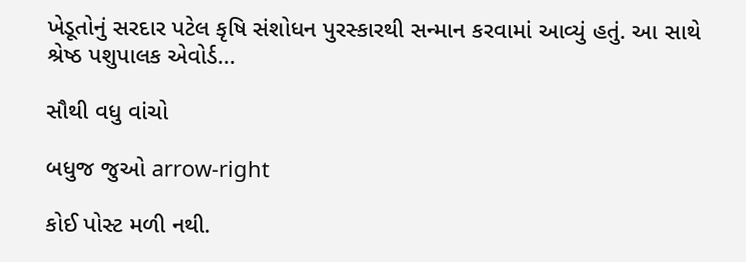ખેડૂતોનું સરદાર પટેલ કૃષિ સંશોધન પુરસ્કારથી સન્માન કરવામાં આવ્યું હતું. આ સાથે શ્રેષ્ઠ પશુપાલક એવોર્ડ...

સૌથી વધુ વાંચો

બધુજ જુઓ arrow-right

કોઈ પોસ્ટ મળી નથી.